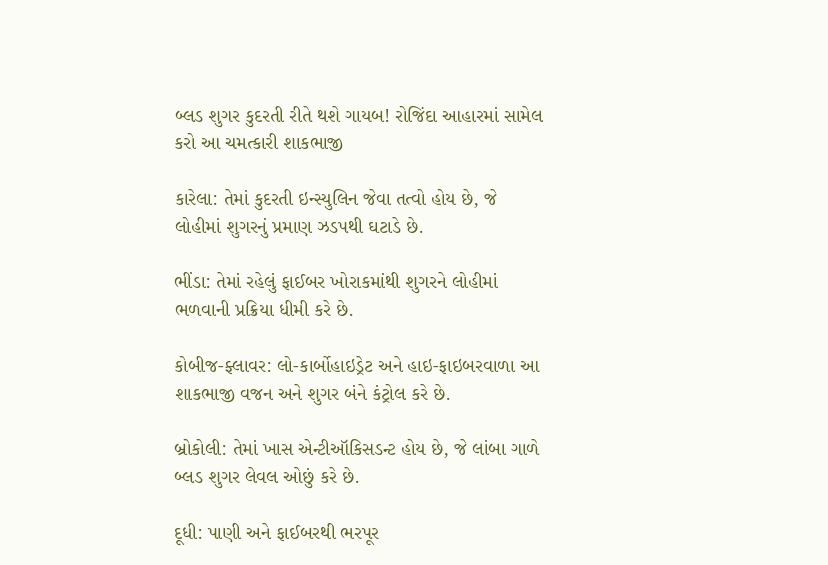બ્લડ શુગર કુદરતી રીતે થશે ગાયબ! રોજિંદા આહારમાં સામેલ કરો આ ચમત્કારી શાકભાજી

કારેલા: તેમાં કુદરતી ઇન્સ્યુલિન જેવા તત્વો હોય છે, જે લોહીમાં શુગરનું પ્રમાણ ઝડપથી ઘટાડે છે.

ભીંડા: તેમાં રહેલું ફાઈબર ખોરાકમાંથી શુગરને લોહીમાં ભળવાની પ્રક્રિયા ધીમી કરે છે.

કોબીજ-ફ્લાવર: લો-કાર્બોહાઇડ્રેટ અને હાઇ-ફાઇબરવાળા આ શાકભાજી વજન અને શુગર બંને કંટ્રોલ કરે છે.

બ્રોકોલી: તેમાં ખાસ એન્ટીઑકિસડન્ટ હોય છે, જે લાંબા ગાળે બ્લડ શુગર લેવલ ઓછું કરે છે.

દૂધી: પાણી અને ફાઈબરથી ભરપૂર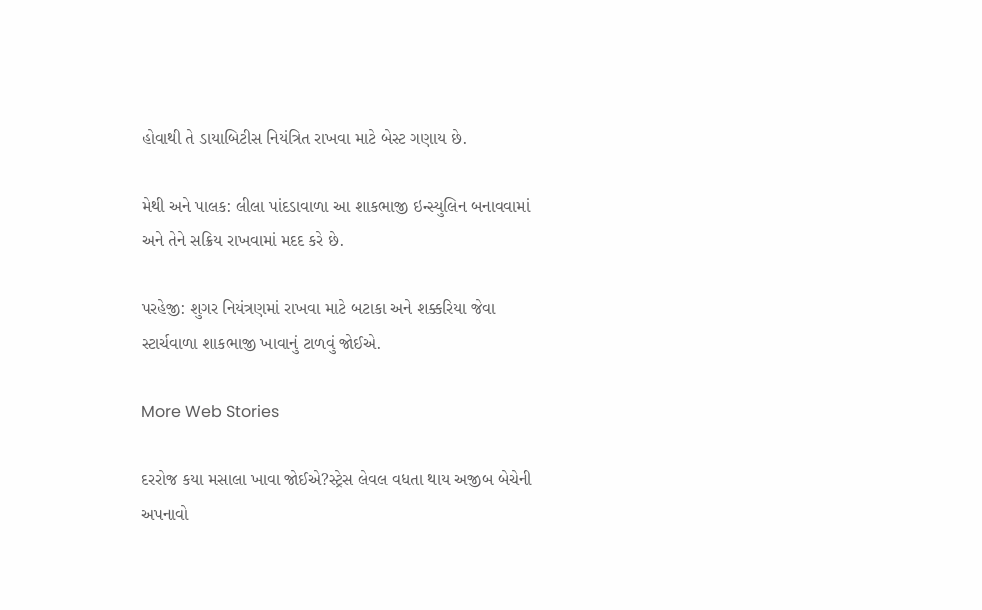હોવાથી તે ડાયાબિટીસ નિયંત્રિત રાખવા માટે બેસ્ટ ગણાય છે.

મેથી અને પાલક: લીલા પાંદડાવાળા આ શાકભાજી ઇન્સ્યુલિન બનાવવામાં અને તેને સક્રિય રાખવામાં મદદ કરે છે.

પરહેજી: શુગર નિયંત્રણમાં રાખવા માટે બટાકા અને શક્કરિયા જેવા સ્ટાર્ચવાળા શાકભાજી ખાવાનું ટાળવું જોઈએ.

More Web Stories

દરરોજ કયા મસાલા ખાવા જોઈએ?સ્ટ્રેસ લેવલ વધતા થાય અજીબ બેચેની અપનાવો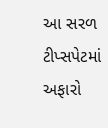આ સરળ ટીપ્સપેટમાં અફારો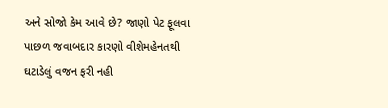અને સોજો કેમ આવે છે? જાણો પેટ ફૂલવા પાછળ જવાબદાર કારણો વીશેમહેનતથી ઘટાડેલું વજન ફરી નહી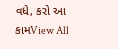વધે, કરો આ કામView All